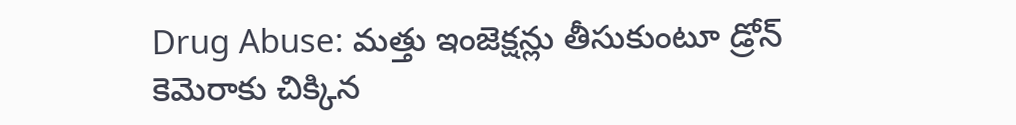Drug Abuse: మత్తు ఇంజెక్షన్లు తీసుకుంటూ డ్రోన్ కెమెరాకు చిక్కిన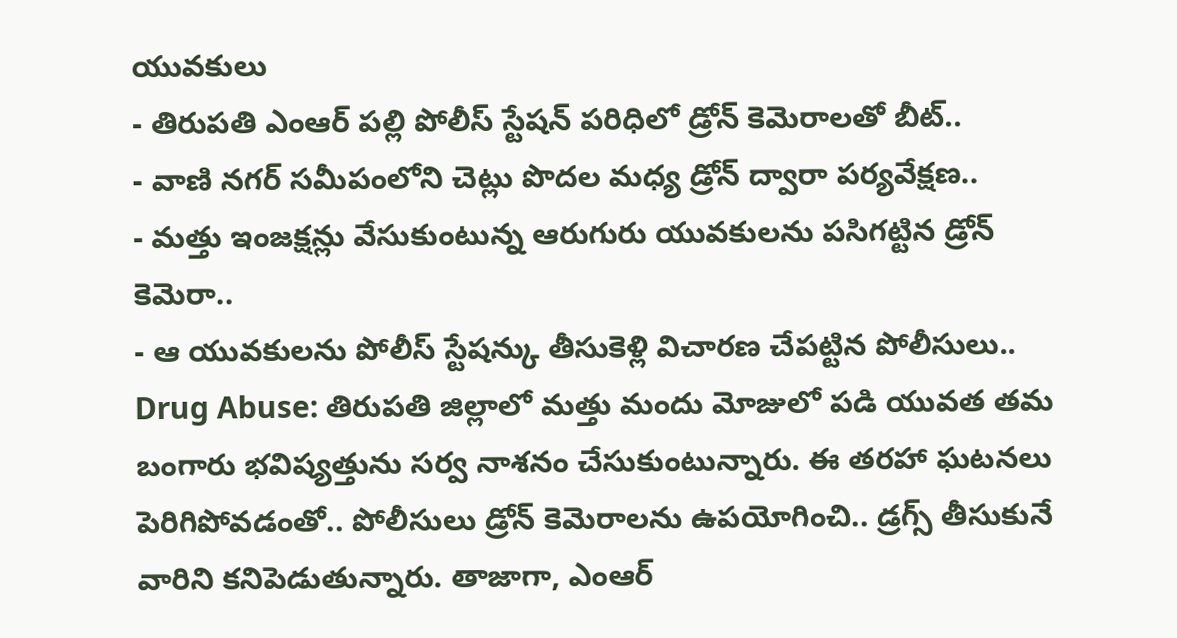యువకులు
- తిరుపతి ఎంఆర్ పల్లి పోలీస్ స్టేషన్ పరిధిలో డ్రోన్ కెమెరాలతో బీట్..
- వాణి నగర్ సమీపంలోని చెట్లు పొదల మధ్య డ్రోన్ ద్వారా పర్యవేక్షణ..
- మత్తు ఇంజక్షన్లు వేసుకుంటున్న ఆరుగురు యువకులను పసిగట్టిన డ్రోన్ కెమెరా..
- ఆ యువకులను పోలీస్ స్టేషన్కు తీసుకెళ్లి విచారణ చేపట్టిన పోలీసులు..
Drug Abuse: తిరుపతి జిల్లాలో మత్తు మందు మోజులో పడి యువత తమ బంగారు భవిష్యత్తును సర్వ నాశనం చేసుకుంటున్నారు. ఈ తరహా ఘటనలు పెరిగిపోవడంతో.. పోలీసులు డ్రోన్ కెమెరాలను ఉపయోగించి.. డ్రగ్స్ తీసుకునే వారిని కనిపెడుతున్నారు. తాజాగా, ఎంఆర్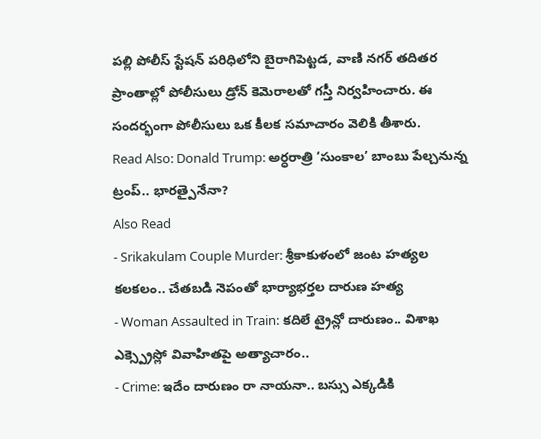పల్లి పోలీస్ స్టేషన్ పరిధిలోని బైరాగిపెట్టడ, వాణి నగర్ తదితర ప్రాంతాల్లో పోలీసులు డ్రోన్ కెమెరాలతో గస్తీ నిర్వహించారు. ఈ సందర్భంగా పోలీసులు ఒక కీలక సమాచారం వెలికి తీశారు.
Read Also: Donald Trump: అర్ధరాత్రి ‘సుంకాల’ బాంబు పేల్చనున్న ట్రంప్.. భారత్పైనేనా?
Also Read
- Srikakulam Couple Murder: శ్రీకాకుళంలో జంట హత్యల కలకలం.. చేతబడి నెపంతో భార్యాభర్తల దారుణ హత్య
- Woman Assaulted in Train: కదిలే ట్రైన్లో దారుణం.. విశాఖ ఎక్స్ప్రెస్లో వివాహితపై అత్యాచారం..
- Crime: ఇదేం దారుణం రా నాయనా.. బస్సు ఎక్కడికి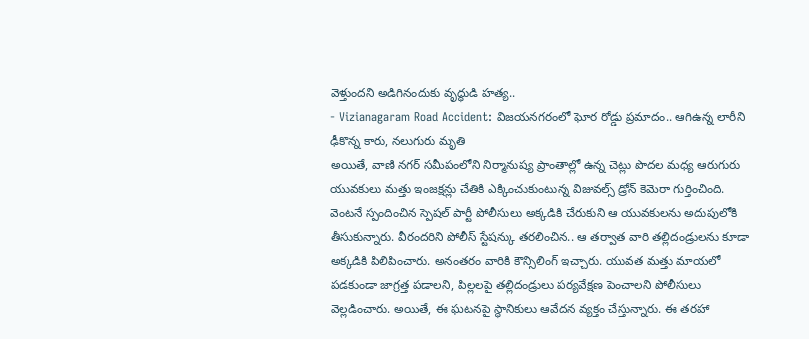వెళ్తుందని అడిగినందుకు వృద్ధుడి హత్య..
- Vizianagaram Road Accident: విజయనగరంలో ఘోర రోడ్డు ప్రమాదం.. ఆగిఉన్న లారీని ఢీకొన్న కారు, నలుగురు మృతి
అయితే, వాణి నగర్ సమీపంలోని నిర్మానుష్య ప్రాంతాల్లో ఉన్న చెట్లు పొదల మధ్య ఆరుగురు యువకులు మత్తు ఇంజక్షన్లు చేతికి ఎక్కించుకుంటున్న విజువల్స్ డ్రోన్ కెమెరా గుర్తించింది. వెంటనే స్పందించిన స్పెషల్ పార్టీ పోలీసులు అక్కడికి చేరుకుని ఆ యువకులను అదుపులోకి తీసుకున్నారు. వీరందరిని పోలీస్ స్టేషన్కు తరలించిన.. ఆ తర్వాత వారి తల్లిదండ్రులను కూడా అక్కడికి పిలిపించారు. అనంతరం వారికి కౌన్సిలింగ్ ఇచ్చారు. యువత మత్తు మాయలో పడకుండా జాగ్రత్త పడాలని, పిల్లలపై తల్లిదండ్రులు పర్యవేక్షణ పెంచాలని పోలీసులు వెల్లడించారు. అయితే, ఈ ఘటనపై స్థానికులు ఆవేదన వ్యక్తం చేస్తున్నారు. ఈ తరహా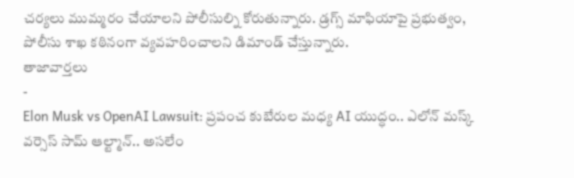చర్యలు ముమ్మరం చేయాలని పోలీసుల్ని కోరుతున్నారు. డ్రగ్స్ మాఫియాపై ప్రభుత్వం, పోలీసు శాఖ కఠినంగా వ్యవహరించాలని డిమాండ్ చేస్తున్నారు.
తాజావార్తలు
-
Elon Musk vs OpenAI Lawsuit: ప్రపంచ కుబేరుల మధ్య AI యుద్ధం.. ఎలోన్ మస్క్ వర్సెస్ సామ్ ఆల్ట్మాన్.. అసలేం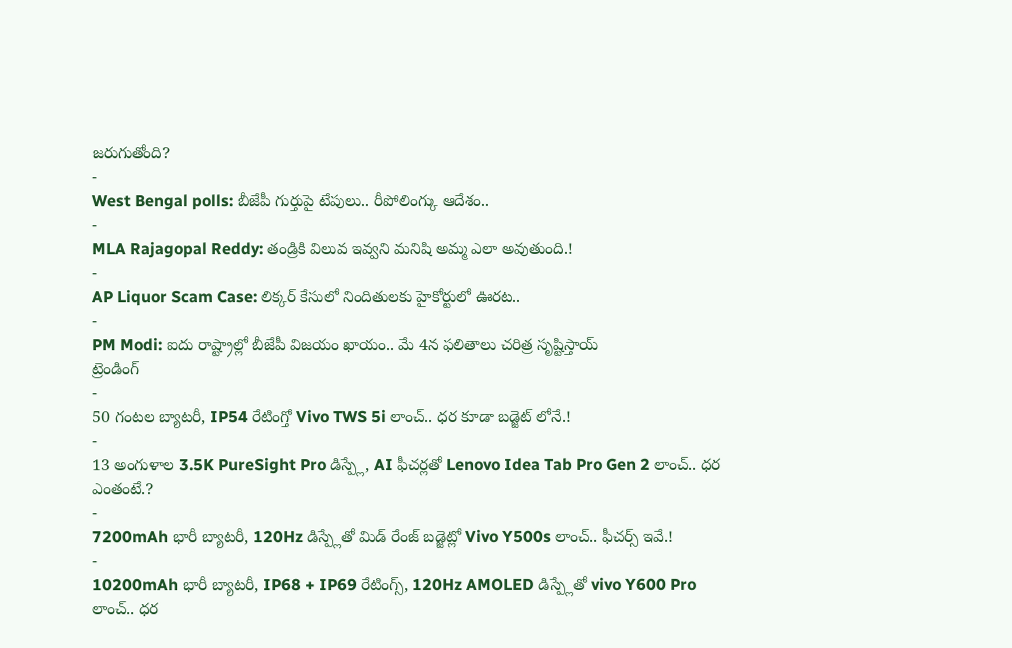జరుగుతోంది?
-
West Bengal polls: బీజేపీ గుర్తుపై టేపులు.. రీపోలింగ్కు ఆదేశం..
-
MLA Rajagopal Reddy: తండ్రికి విలువ ఇవ్వని మనిషి అమ్మ ఎలా అవుతుంది.!
-
AP Liquor Scam Case: లిక్కర్ కేసులో నిందితులకు హైకోర్టులో ఊరట..
-
PM Modi: ఐదు రాష్ట్రాల్లో బీజేపీ విజయం ఖాయం.. మే 4న ఫలితాలు చరిత్ర సృష్టిస్తాయ్
ట్రెండింగ్
-
50 గంటల బ్యాటరీ, IP54 రేటింగ్తో Vivo TWS 5i లాంచ్.. ధర కూడా బడ్జెట్ లోనే.!
-
13 అంగుళాల 3.5K PureSight Pro డిస్ప్లే, AI ఫీచర్లతో Lenovo Idea Tab Pro Gen 2 లాంచ్.. ధర ఎంతంటే.?
-
7200mAh భారీ బ్యాటరీ, 120Hz డిస్ప్లేతో మిడ్ రేంజ్ బడ్జెట్లో Vivo Y500s లాంచ్.. ఫీచర్స్ ఇవే.!
-
10200mAh భారీ బ్యాటరీ, IP68 + IP69 రేటింగ్స్, 120Hz AMOLED డిస్ప్లేతో vivo Y600 Pro లాంచ్.. ధర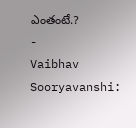ఎంతంటే.?
-
Vaibhav Sooryavanshi: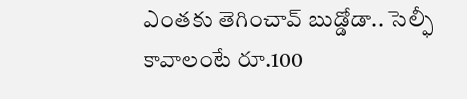ఎంతకు తెగించావ్ బుడ్డోడా.. సెల్ఫీ కావాలంటే రూ.100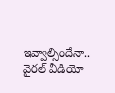ఇవ్వాల్సిందేనా.. వైరల్ వీడియో